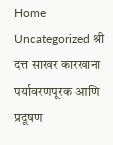Home Uncategorized श्री दत्त साखर कारखाना पर्यावरणपूरक आणि प्रदूषण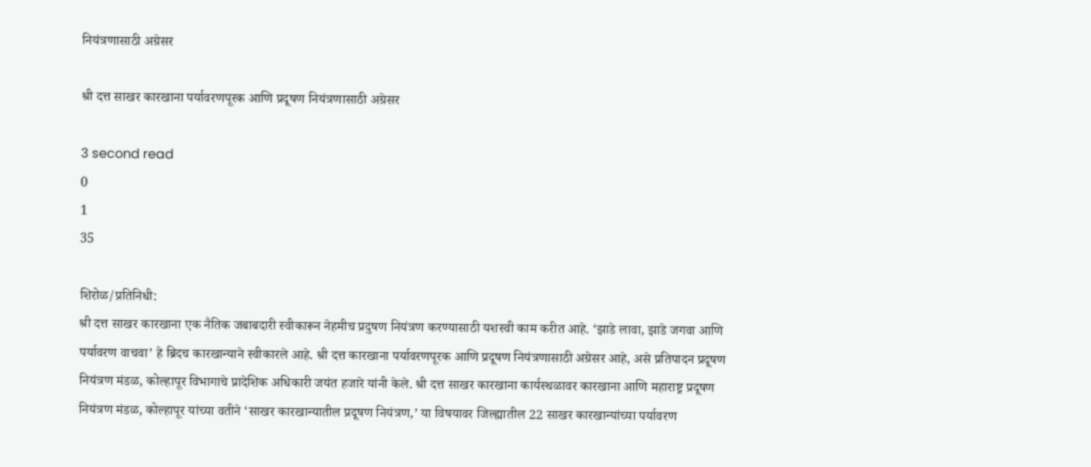नियंत्रणासाठी अग्रेसर

श्री दत्त साखर कारखाना पर्यावरणपूरक आणि प्रदूषण नियंत्रणासाठी अग्रेसर

3 second read
0
1
35

शिरोळ/प्रतिनिधी:
श्री दत्त साखर कारखाना एक नैतिक जबाबदारी स्वीकारून नेहमीच प्रदुषण नियंत्रण करण्यासाठी यशस्वी काम करीत आहे. ‘झाडे लावा, झाडे जगवा आणि पर्यावरण वाचवा’ हे ब्रिदच कारखान्याने स्वीकारले आहे. श्री दत्त कारखाना पर्यावरणपूरक आणि प्रदूषण नियंत्रणासाठी अग्रेसर आहे, असे प्रतिपादन प्रदूषण नियंत्रण मंडळ, कोल्हापूर विभागाचे प्रादेशिक अधिकारी जयंत हजारे यांनी केले. श्री दत्त साखर कारखाना कार्यस्थळावर कारखाना आणि महाराष्ट्र प्रदूषण नियंत्रण मंडळ, कोल्हापूर यांच्या वतीने ‘साखर कारखान्यातील प्रदूषण नियंत्रण,’ या विषयावर जिल्ह्यातील 22 साखर कारखान्यांच्या पर्यावरण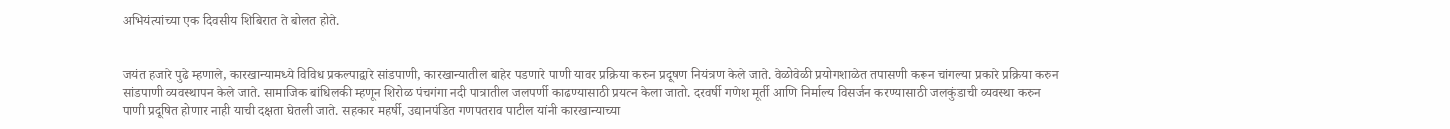अभियंत्यांच्या एक दिवसीय शिबिरात ते बोलत होते.


जयंत हजारे पुढे म्हणाले, कारखान्यामध्ये विविध प्रकल्पाद्वारे सांडपाणी, कारखान्यातील बाहेर पडणारे पाणी यावर प्रक्रिया करुन प्रदूषण नियंत्रण केले जाते. वेळोवेळी प्रयोगशाळेत तपासणी करून चांगल्या प्रकारे प्रक्रिया करुन सांडपाणी व्यवस्थापन केले जाते. सामाजिक बांधिलकी म्हणून शिरोळ पंचगंगा नदी पात्रातील जलपर्णी काढण्यासाठी प्रयत्न केला जातो. दरवर्षी गणेश मूर्ती आणि निर्माल्य विसर्जन करण्यासाठी जलकुंडाची व्यवस्था करुन पाणी प्रदूषित होणार नाही याची दक्षता घेतली जाते. सहकार महर्षी, उद्यानपंडित गणपतराव पाटील यांनी कारखान्याच्या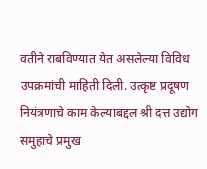वतीने राबविण्यात येत असलेल्या विविध उपक्रमांची माहिती दिली. उत्कृष्ट प्रदूषण नियंत्रणाचे काम केल्याबद्दल श्री दत्त उद्योग समुहाचे प्रमुख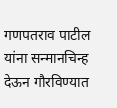गणपतराव पाटील यांना सन्मानचिन्ह देऊन गौरविण्यात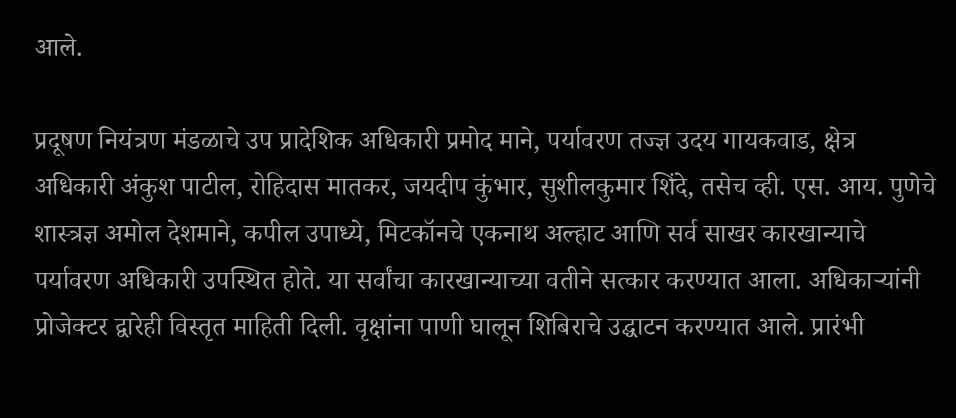आले.

प्रदूषण नियंत्रण मंडळाचे उप प्रादेशिक अधिकारी प्रमोद माने, पर्यावरण तज्ज्ञ उदय गायकवाड, क्षेत्र अधिकारी अंकुश पाटील, रोहिदास मातकर, जयदीप कुंभार, सुशीलकुमार शिंदे, तसेच व्ही. एस. आय. पुणेचे शास्त्रज्ञ अमोल देशमाने, कपील उपाध्ये, मिटकॉनचे एकनाथ अल्हाट आणि सर्व साखर कारखान्याचे पर्यावरण अधिकारी उपस्थित होते. या सर्वांचा कारखान्याच्या वतीने सत्कार करण्यात आला. अधिकाऱ्यांनी प्रोजेक्टर द्वारेही विस्तृत माहिती दिली. वृक्षांना पाणी घालून शिबिराचे उद्घाटन करण्यात आले. प्रारंभी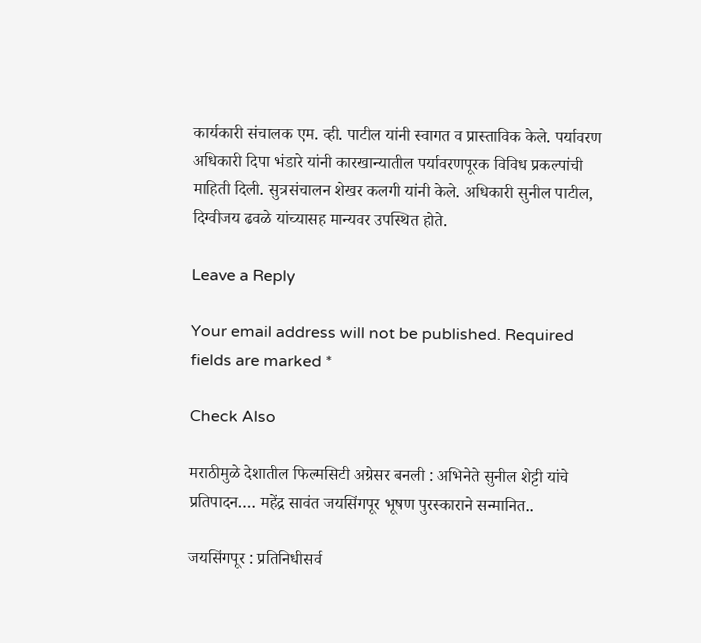कार्यकारी संचालक एम. व्ही. पाटील यांनी स्वागत व प्रास्ताविक केले. पर्यावरण अधिकारी दिपा भंडारे यांनी कारखान्यातील पर्यावरणपूरक विविध प्रकल्पांची माहिती दिली. सुत्रसंचालन शेखर कलगी यांनी केले. अधिकारी सुनील पाटील, दिग्वीजय ढवळे यांच्यासह मान्यवर उपस्थित होते.

Leave a Reply

Your email address will not be published. Required fields are marked *

Check Also

मराठीमुळे देशातील फिल्मसिटी अग्रेसर बनली : अभिनेते सुनील शेट्टी यांचे प्रतिपादन…. महेंद्र सावंत जयसिंगपूर भूषण पुरस्काराने सन्मानित..

जयसिंगपूर : प्रतिनिधीसर्व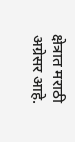क्षेत्रात मराठी अग्रेसर आहे.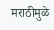मराठीमुळे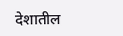देशातील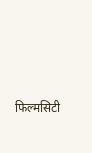फिल्मसिटी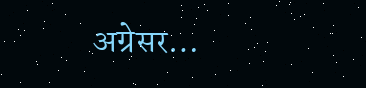अग्रेसर…